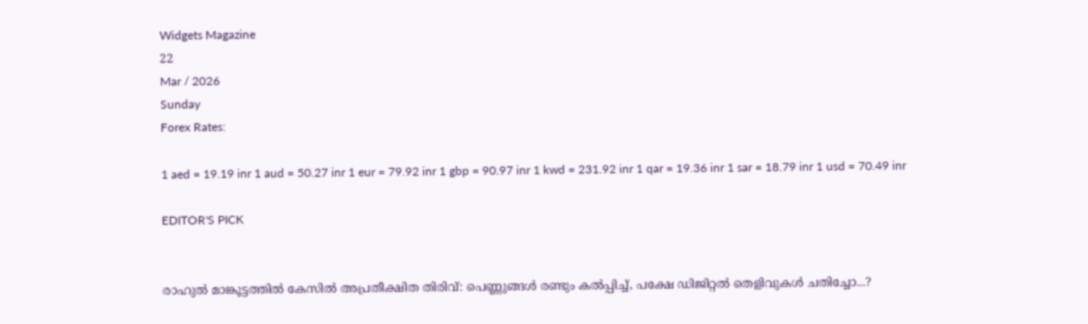Widgets Magazine
22
Mar / 2026
Sunday
Forex Rates:

1 aed = 19.19 inr 1 aud = 50.27 inr 1 eur = 79.92 inr 1 gbp = 90.97 inr 1 kwd = 231.92 inr 1 qar = 19.36 inr 1 sar = 18.79 inr 1 usd = 70.49 inr

EDITOR'S PICK


രാഹുൽ മാങ്കൂട്ടത്തിൽ കേസിൽ അപ്രതീക്ഷിത തിരിവ്: പെണ്ണുങ്ങൾ രണ്ടും കൽപ്പിച്ച്, പക്ഷേ ഡിജിറ്റൽ തെളിവുകൾ ചതിച്ചോ...?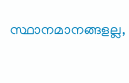സ്ഥാനമാനങ്ങളല്ല,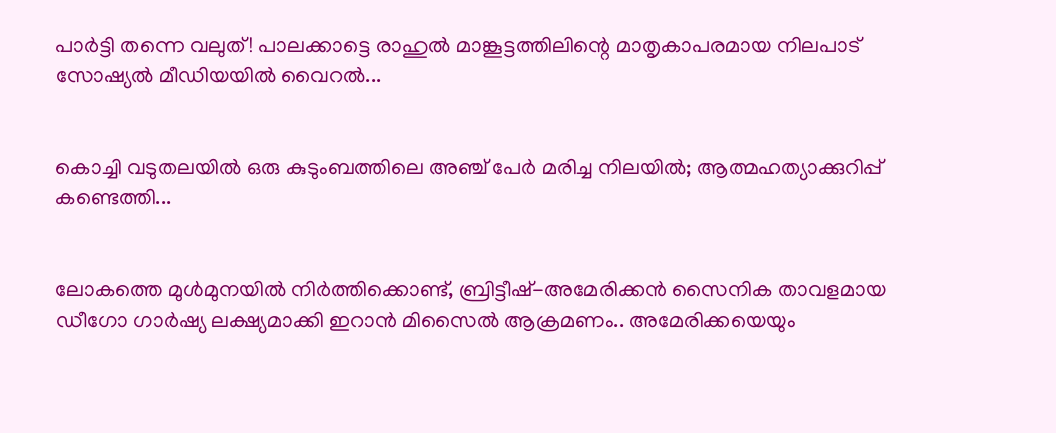പാർട്ടി തന്നെ വലുത്! പാലക്കാട്ടെ രാഹുൽ മാങ്കൂട്ടത്തിലിന്റെ മാതൃകാപരമായ നിലപാട് സോഷ്യൽ മീഡിയയിൽ വൈറൽ...


കൊച്ചി വടുതലയിൽ ഒരു കുടുംബത്തിലെ അഞ്ച് പേർ മരിച്ച നിലയിൽ; ആത്മഹത്യാക്കുറിപ്പ് കണ്ടെത്തി...


ലോകത്തെ മുള്‍മുനയില്‍ നിര്‍ത്തിക്കൊണ്ട്, ബ്രിട്ടീഷ്-അമേരിക്കന്‍ സൈനിക താവളമായ ഡീഗോ ഗാര്‍ഷ്യ ലക്ഷ്യമാക്കി ഇറാന്‍ മിസൈല്‍ ആക്രമണം.. അമേരിക്കയെയും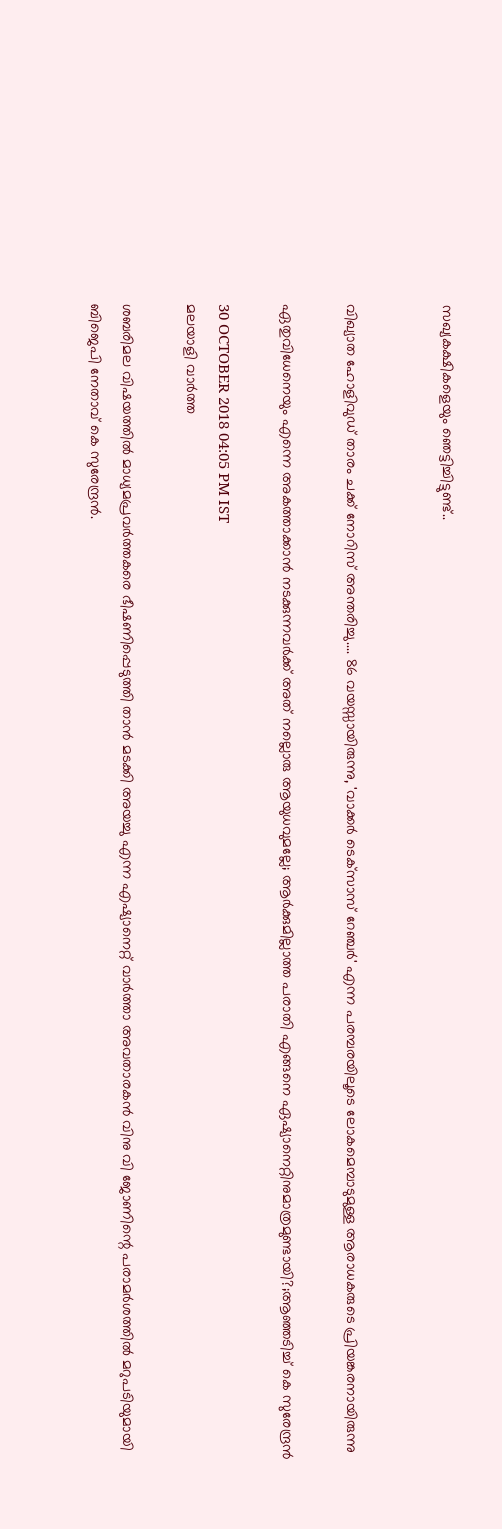സഖ്യകക്ഷികളെയും ഞെട്ടിച്ചിട്ടുണ്ട്..


വിഖ്യാത ഹോളിവുഡ് താരം ചക്ക് നോറിസ് അന്തരിച്ചു.... 86 വയസ്സായിരുന്നു, 'വാക്കർ ടെക്‌സാസ് റേഞ്ചർ' എന്ന പരമ്പരയിലൂടെ ലോകമെമ്പാടുമുള്ള ആരാധകരുടെ പ്രിയങ്കരനായിരുന്നു‌

ഏതുവിധേനെയും എന്നെ അകത്താക്കാന്‍ നടക്കുന്നവര്‍ക്ക് അത് നല്ലൊരു ആയുധവുമല്ലേ; ആര്‍ക്കുമില്ലാത്ത പരാതി എങ്ങനെ ഏഷ്യാനെറ്റിനുമാത്രമുണ്ടായി?;ആഞ്ഞടിച്ച് കെ സുരേന്ദ്രൻ

30 OCTOBER 2018 04:05 PM IST
മലയാളി വാര്‍ത്ത

ശബരിമല വിഷയത്തില്‍ മാധ്യമപ്രവര്‍ത്തകരെ ഭീഷണിപ്പെടുത്തി താന്‍ മടക്കി അയച്ചു എന്ന എഷ്യാനെറ്റ് വാര്‍ത്താ അവതാരകന്‍ വിനു വി ജോണിന്റെ പരാമര്‍ശത്തിൽ മറുപടിയുമായി ബിജെപി നേതാവ് കെ സുരേന്ദ്രന്‍.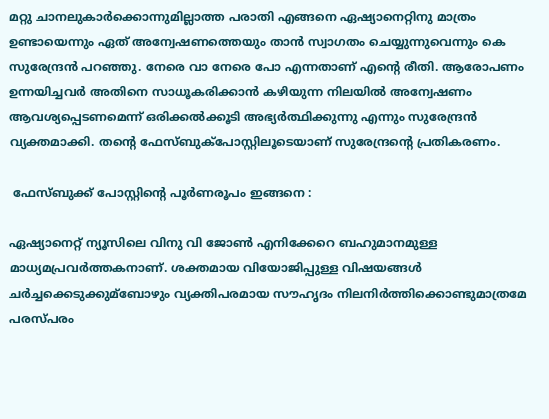മറ്റു ചാനലുകാര്‍ക്കൊന്നുമില്ലാത്ത പരാതി എങ്ങനെ ഏഷ്യാനെറ്റിനു മാത്രം ഉണ്ടായെന്നും ഏത് അന്വേഷണത്തെയും താന്‍ സ്വാഗതം ചെയ്യുന്നുവെന്നും കെ സുരേന്ദ്രന്‍ പറഞ്ഞു. നേരെ വാ നേരെ പോ എന്നതാണ് എന്റെ രീതി. ആരോപണം ഉന്നയിച്ചവര്‍ അതിനെ സാധൂകരിക്കാന്‍ കഴിയുന്ന നിലയില്‍ അന്വേഷണം ആവശ്യപ്പെടണമെന്ന് ഒരിക്കല്‍ക്കൂടി അഭ്യര്‍ത്ഥിക്കുന്നു എന്നും സുരേന്ദ്രൻ വ്യക്തമാക്കി. തന്റെ ഫേസ്ബുക്‌പോസ്റ്റിലൂടെയാണ് സുരേന്ദ്രന്റെ പ്രതികരണം.

 ഫേസ്ബുക്ക് പോസ്റ്റിന്റെ പൂര്‍ണരൂപം ഇങ്ങനെ :

ഏഷ്യാനെറ്റ് ന്യൂസിലെ വിനു വി ജോണ്‍ എനിക്കേറെ ബഹുമാനമുള്ള മാധ്യമപ്രവര്‍ത്തകനാണ്. ശക്തമായ വിയോജിപ്പുള്ള വിഷയങ്ങള്‍ ചര്‍ച്ചക്കെടുക്കുമ്ബോഴും വ്യക്തിപരമായ സൗഹൃദം നിലനിര്‍ത്തിക്കൊണ്ടുമാത്രമേ പരസ്പരം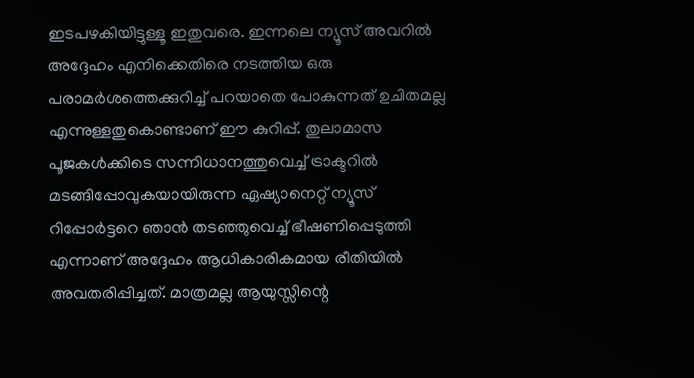ഇടപഴകിയിട്ടുള്ളൂ ഇതുവരെ. ഇന്നലെ ന്യൂസ് അവറില്‍ അദ്ദേഹം എനിക്കെതിരെ നടത്തിയ ഒരു പരാമര്‍ശത്തെക്കുറിച്ച്‌ പറയാതെ പോകുന്നത് ഉചിതമല്ല എന്നുള്ളതുകൊണ്ടാണ് ഈ കുറിപ്പ്. തുലാമാസ പൂജകള്‍ക്കിടെ സന്നിധാനത്തുവെച്ച്‌ ട്രാക്ടറില്‍ മടങ്ങിപ്പോവുകയായിരുന്ന ഏഷ്യാനെറ്റ് ന്യൂസ് റിപ്പോര്‍ട്ടറെ ഞാന്‍ തടഞ്ഞുവെച്ച്‌ ഭീഷണിപ്പെടുത്തി എന്നാണ് അദ്ദേഹം ആധികാരികമായ രീതിയില്‍ അവതരിപ്പിച്ചത്. മാത്രമല്ല ആയുസ്സിന്റെ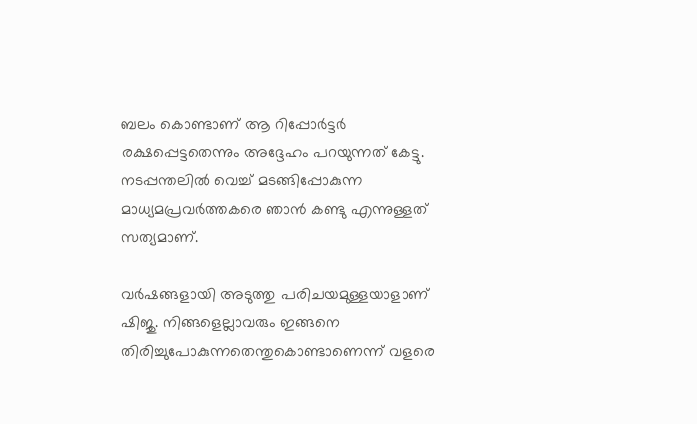ബലം കൊണ്ടാണ് ആ റിപ്പോര്‍ട്ടര്‍ രക്ഷപ്പെട്ടതെന്നും അദ്ദേഹം പറയുന്നത് കേട്ടു. നടപ്പന്തലില്‍ വെച്ച്‌ മടങ്ങിപ്പോകുന്ന മാധ്യമപ്രവര്‍ത്തകരെ ഞാന്‍ കണ്ടു എന്നുള്ളത് സത്യമാണ്.

വര്‍ഷങ്ങളായി അടുത്തു പരിചയമുള്ളയാളാണ് ഷിജു. നിങ്ങളെല്ലാവരും ഇങ്ങനെ തിരിച്ചുപോകുന്നതെന്തുകൊണ്ടാണെന്ന് വളരെ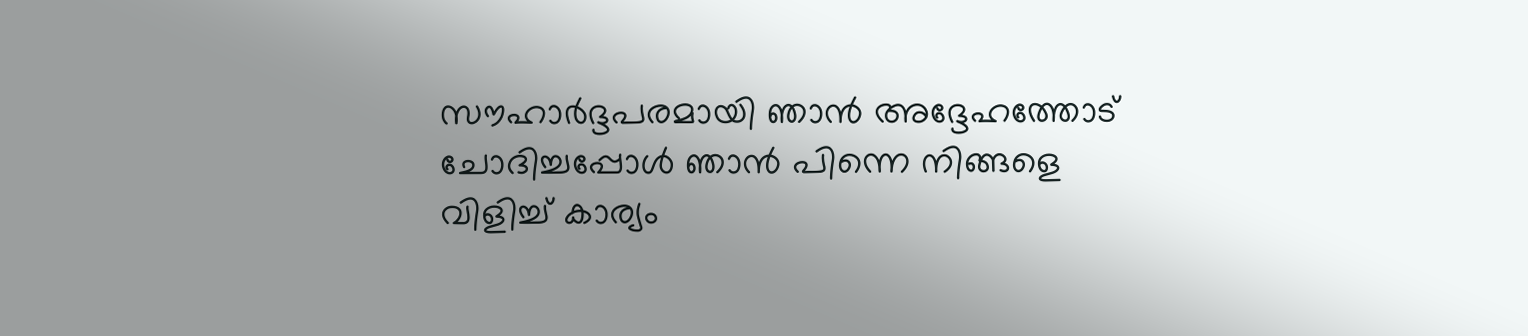സൗഹാര്‍ദ്ദപരമായി ഞാന്‍ അദ്ദേഹത്തോട് ചോദിച്ചപ്പോള്‍ ഞാന്‍ പിന്നെ നിങ്ങളെ വിളിച്ച്‌ കാര്യം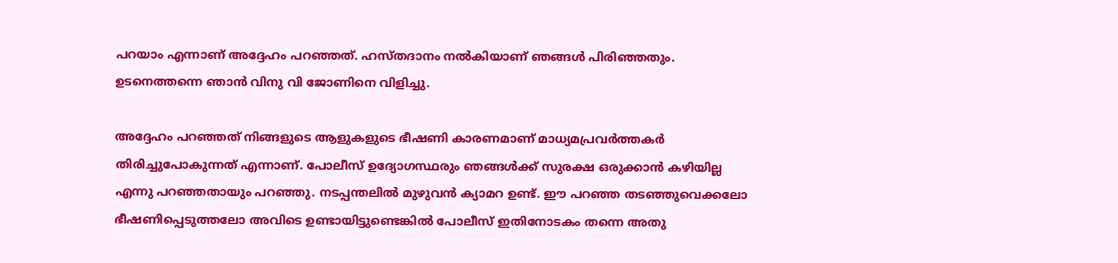പറയാം എന്നാണ് അദ്ദേഹം പറഞ്ഞത്. ഹസ്തദാനം നല്‍കിയാണ് ഞങ്ങള്‍ പിരിഞ്ഞതും. ഉടനെത്തന്നെ ഞാന്‍ വിനു വി ജോണിനെ വിളിച്ചു.

അദ്ദേഹം പറഞ്ഞത് നിങ്ങളുടെ ആളുകളുടെ ഭീഷണി കാരണമാണ് മാധ്യമപ്രവര്‍ത്തകര്‍ തിരിച്ചുപോകുന്നത് എന്നാണ്. പോലീസ് ഉദ്യോഗസ്ഥരും ഞങ്ങള്‍ക്ക് സുരക്ഷ ഒരുക്കാന്‍ കഴിയില്ല എന്നു പറഞ്ഞതായും പറഞ്ഞു. നടപ്പന്തലില്‍ മുഴുവന്‍ ക്യാമറ ഉണ്ട്. ഈ പറഞ്ഞ തടഞ്ഞുവെക്കലോ ഭീഷണിപ്പെടുത്തലോ അവിടെ ഉണ്ടായിട്ടുണ്ടെങ്കില്‍ പോലീസ് ഇതിനോടകം തന്നെ അതു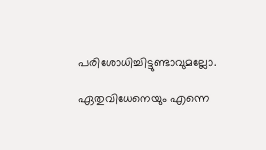പരിശോധിച്ചിട്ടുണ്ടാവുമല്ലോ.

ഏതുവിധേനെയും എന്നെ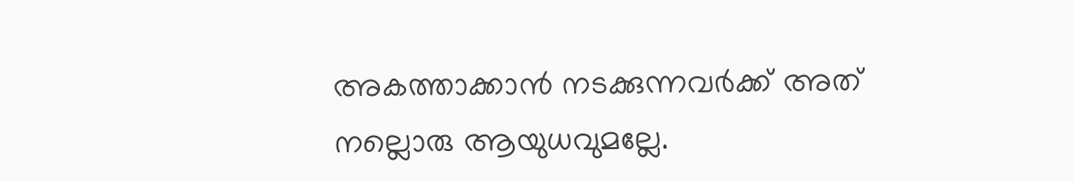അകത്താക്കാന്‍ നടക്കുന്നവര്‍ക്ക് അത് നല്ലൊരു ആയുധവുമല്ലേ.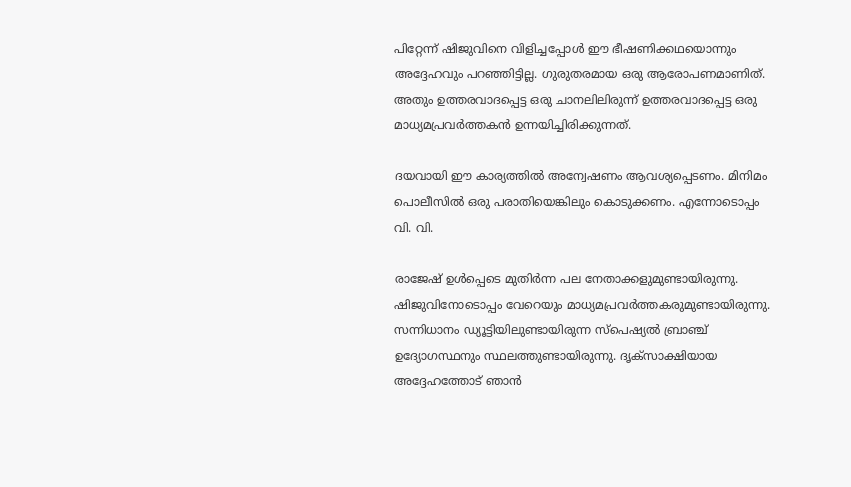പിറ്റേന്ന്‌ ഷിജുവിനെ വിളിച്ചപ്പോള്‍ ഈ ഭീഷണിക്കഥയൊന്നും അദ്ദേഹവും പറഞ്ഞിട്ടില്ല. ഗുരുതരമായ ഒരു ആരോപണമാണിത്. അതും ഉത്തരവാദപ്പെട്ട ഒരു ചാനലിലിരുന്ന് ഉത്തരവാദപ്പെട്ട ഒരു മാധ്യമപ്രവര്‍ത്തകന്‍ ഉന്നയിച്ചിരിക്കുന്നത്.

ദയവായി ഈ കാര്യത്തില്‍ അന്വേഷണം ആവശ്യപ്പെടണം. മിനിമം പൊലീസില്‍ ഒരു പരാതിയെങ്കിലും കൊടുക്കണം. എന്നോടൊപ്പം വി. വി.

രാജേഷ് ഉള്‍പ്പെടെ മുതിര്‍ന്ന പല നേതാക്കളുമുണ്ടായിരുന്നു. ഷിജുവിനോടൊപ്പം വേറെയും മാധ്യമപ്രവര്‍ത്തകരുമുണ്ടായിരുന്നു. സന്നിധാനം ഡ്യൂട്ടിയിലുണ്ടായിരുന്ന സ്പെഷ്യല്‍ ബ്രാഞ്ച് ഉദ്യോഗസ്ഥനും സ്ഥലത്തുണ്ടായിരുന്നു. ദൃക്സാക്ഷിയായ അദ്ദേഹത്തോട് ഞാന്‍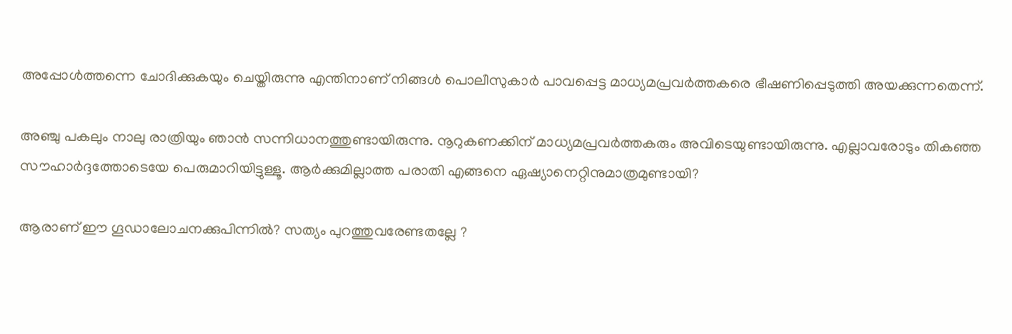അപ്പോള്‍ത്തന്നെ ചോദിക്കുകയും ചെയ്തിരുന്നു എന്തിനാണ് നിങ്ങള്‍ പൊലീസുകാര്‍ പാവപ്പെട്ട മാധ്യമപ്രവര്‍ത്തകരെ ഭീഷണിപ്പെടുത്തി അയക്കുന്നതെന്ന്.

അഞ്ചു പകലും നാലു രാത്രിയും ഞാന്‍ സന്നിധാനത്തുണ്ടായിരുന്നു. നൂറുകണക്കിന്‌ മാധ്യമപ്രവര്‍ത്തകരും അവിടെയുണ്ടായിരുന്നു. എല്ലാവരോടും തികഞ്ഞ സൗഹാര്‍ദ്ദത്തോടെയേ പെരുമാറിയിട്ടുള്ളൂ. ആര്‍ക്കുമില്ലാത്ത പരാതി എങ്ങനെ ഏഷ്യാനെറ്റിനുമാത്രമുണ്ടായി?

ആരാണ് ഈ ഗൂഡാലോചനക്കുപിന്നില്‍? സത്യം പുറത്തുവരേണ്ടതല്ലേ ?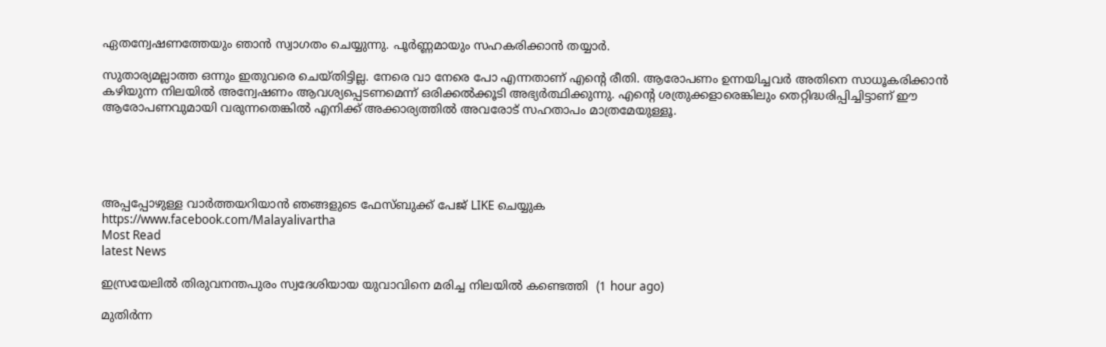ഏതന്വേഷണത്തേയും ഞാന്‍ സ്വാഗതം ചെയ്യുന്നു. പൂര്‍ണ്ണമായും സഹകരിക്കാന്‍ തയ്യാര്‍.

സുതാര്യമല്ലാത്ത ഒന്നും ഇതുവരെ ചെയ്തിട്ടില്ല. നേരെ വാ നേരെ പോ എന്നതാണ് എന്റെ രീതി. ആരോപണം ഉന്നയിച്ചവര്‍ അതിനെ സാധൂകരിക്കാന്‍ കഴിയുന്ന നിലയില്‍ അന്വേഷണം ആവശ്യപ്പെടണമെന്ന് ഒരിക്കല്‍ക്കൂടി അഭ്യര്‍ത്ഥിക്കുന്നു. എന്റെ ശത്രുക്കളാരെങ്കിലും തെറ്റിദ്ധരിപ്പിച്ചിട്ടാണ് ഈ ആരോപണവുമായി വരുന്നതെങ്കില്‍ എനിക്ക് അക്കാര്യത്തില്‍ അവരോട് സഹതാപം മാത്രമേയുള്ളൂ.





അപ്പപ്പോഴുള്ള വാര്‍ത്തയറിയാന്‍ ഞങ്ങളുടെ ഫേസ്‌ബുക്ക്‌ പേജ് LIKE ചെയ്യുക
https://www.facebook.com/Malayalivartha
Most Read
latest News

ഇസ്രയേലില്‍ തിരുവനന്തപുരം സ്വദേശിയായ യുവാവിനെ മരിച്ച നിലയില്‍ കണ്ടെത്തി  (1 hour ago)

മുതിര്‍ന്ന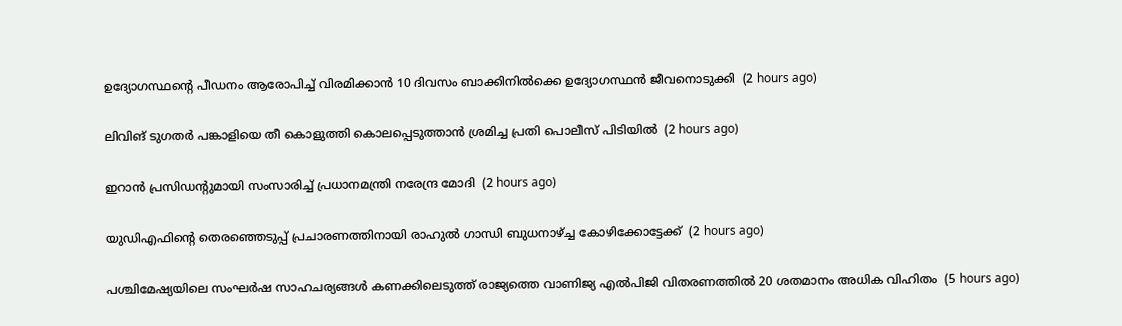ഉദ്യോഗസ്ഥന്റെ പീഡനം ആരോപിച്ച് വിരമിക്കാന്‍ 10 ദിവസം ബാക്കിനില്‍ക്കെ ഉദ്യോഗസ്ഥന്‍ ജീവനൊടുക്കി  (2 hours ago)

ലിവിങ് ടുഗതര്‍ പങ്കാളിയെ തീ കൊളുത്തി കൊലപ്പെടുത്താന്‍ ശ്രമിച്ച പ്രതി പൊലീസ് പിടിയില്‍  (2 hours ago)

ഇറാന്‍ പ്രസിഡന്റുമായി സംസാരിച്ച് പ്രധാനമന്ത്രി നരേന്ദ്ര മോദി  (2 hours ago)

യുഡിഎഫിന്റെ തെരഞ്ഞെടുപ്പ് പ്രചാരണത്തിനായി രാഹുല്‍ ഗാന്ധി ബുധനാഴ്ച്ച കോഴിക്കോട്ടേക്ക്  (2 hours ago)

പശ്ചിമേഷ്യയിലെ സംഘർഷ സാഹചര്യങ്ങൾ കണക്കിലെടുത്ത് രാജ്യത്തെ വാണിജ്യ എൽപിജി വിതരണത്തിൽ 20 ശതമാനം അധിക വിഹിതം  (5 hours ago)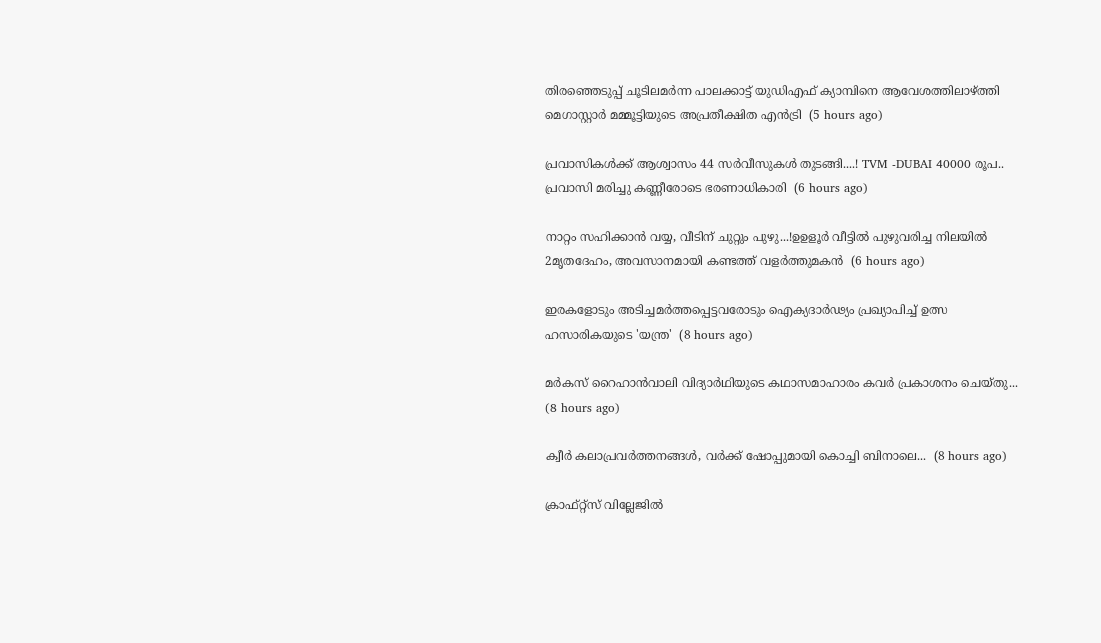തിരഞ്ഞെടുപ്പ് ചൂടിലമര്‍ന്ന പാലക്കാട്ട് യുഡിഎഫ് ക്യാമ്പിനെ ആവേശത്തിലാഴ്ത്തി മെഗാസ്റ്റാര്‍ മമ്മൂട്ടിയുടെ അപ്രതീക്ഷിത എന്‍ട്രി  (5 hours ago)

പ്രവാസികൾക്ക് ആശ്വാസം 44 സർവീസുകൾ തുടങ്ങി....! TVM -DUBAI 40000 രൂപ.. പ്രവാസി മരിച്ചു കണ്ണീരോടെ ഭരണാധികാരി  (6 hours ago)

നാറ്റം സഹിക്കാൻ വയ്യ, വീടിന് ചുറ്റും പുഴു...!ഉഉളൂർ വീട്ടിൽ പുഴുവരിച്ച നിലയിൽ 2മൃതദേഹം, അവസാനമായി കണ്ടത്ത് വളർത്തുമകൻ  (6 hours ago)

ഇരകളോടും അടിച്ചമര്‍ത്തപ്പെട്ടവരോടും ഐക്യദാര്‍ഢ്യം പ്രഖ്യാപിച്ച് ഉത്സ ഹസാരികയുടെ 'യന്ത്ര'  (8 hours ago)

മർകസ് റൈഹാൻവാലി വിദ്യാർഥിയുടെ കഥാസമാഹാരം കവർ പ്രകാശനം ചെയ്തു...  (8 hours ago)

ക്വീര്‍ കലാപ്രവര്‍ത്തനങ്ങള്‍, വര്‍ക്ക് ഷോപ്പുമായി കൊച്ചി ബിനാലെ...  (8 hours ago)

ക്രാഫ്റ്റ്സ് വില്ലേജില്‍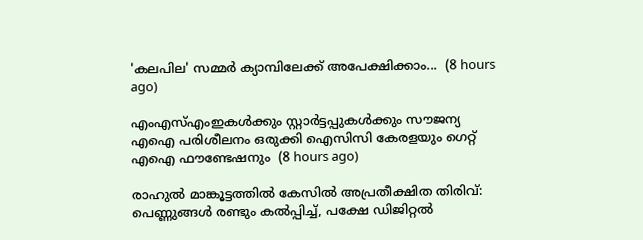'കലപില' സമ്മര്‍ ക്യാമ്പിലേക്ക് അപേക്ഷിക്കാം...  (8 hours ago)

എംഎസ്എംഇകൾക്കും സ്റ്റാർട്ടപ്പുകൾക്കും സൗജന്യ എഐ പരിശീലനം ഒരുക്കി ഐസിസി കേരളയും ഗെറ്റ് എഐ ഫൗണ്ടേഷനും  (8 hours ago)

രാഹുൽ മാങ്കൂട്ടത്തിൽ കേസിൽ അപ്രതീക്ഷിത തിരിവ്: പെണ്ണുങ്ങൾ രണ്ടും കൽപ്പിച്ച്, പക്ഷേ ഡിജിറ്റൽ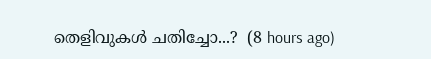തെളിവുകൾ ചതിച്ചോ...?  (8 hours ago)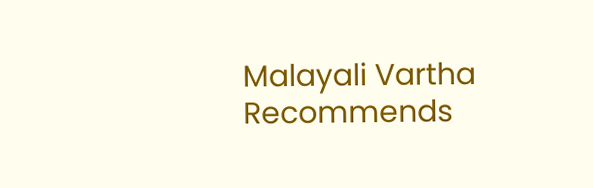Malayali Vartha Recommends